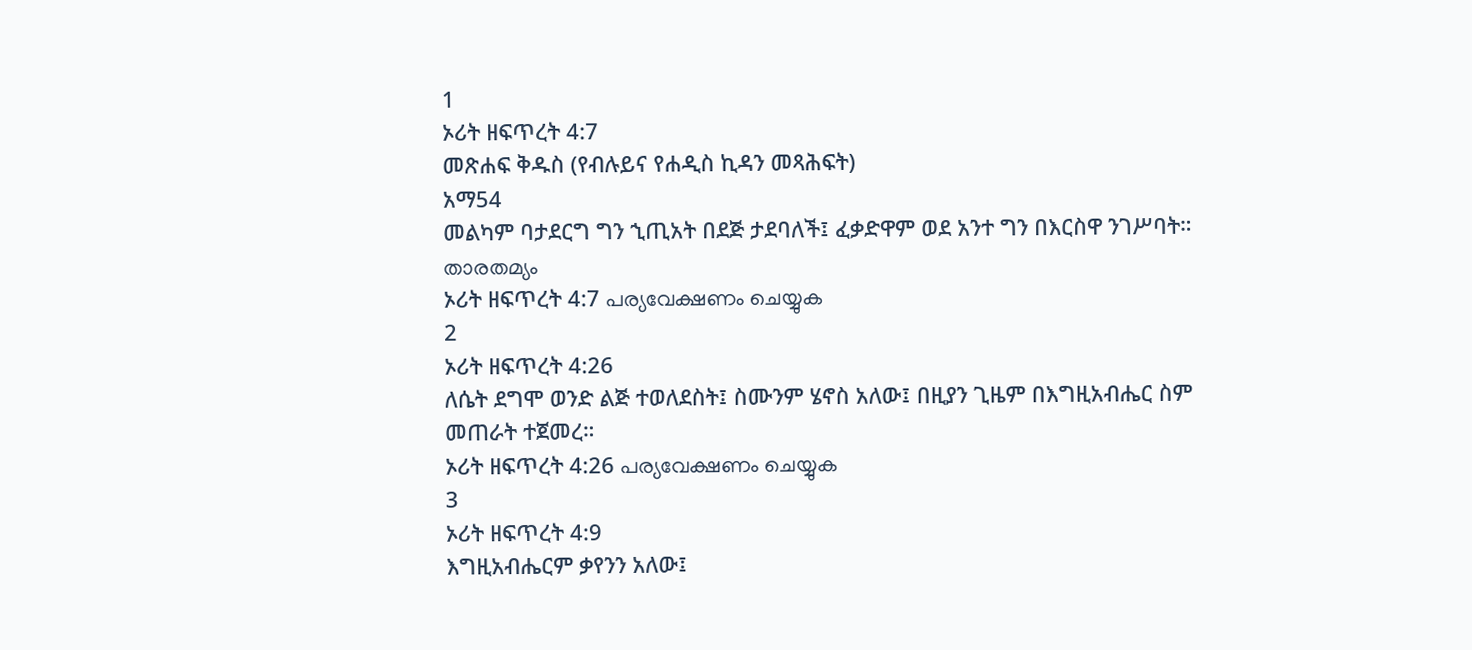1
ኦሪት ዘፍጥረት 4:7
መጽሐፍ ቅዱስ (የብሉይና የሐዲስ ኪዳን መጻሕፍት)
አማ54
መልካም ባታደርግ ግን ኂጢአት በደጅ ታደባለች፤ ፈቃድዋም ወደ አንተ ግን በእርስዋ ንገሥባት።
താരതമ്യം
ኦሪት ዘፍጥረት 4:7 പര്യവേക്ഷണം ചെയ്യുക
2
ኦሪት ዘፍጥረት 4:26
ለሴት ደግሞ ወንድ ልጅ ተወለደስት፤ ስሙንም ሄኖስ አለው፤ በዚያን ጊዜም በእግዚአብሔር ስም መጠራት ተጀመረ።
ኦሪት ዘፍጥረት 4:26 പര്യവേക്ഷണം ചെയ്യുക
3
ኦሪት ዘፍጥረት 4:9
እግዚአብሔርም ቃየንን አለው፤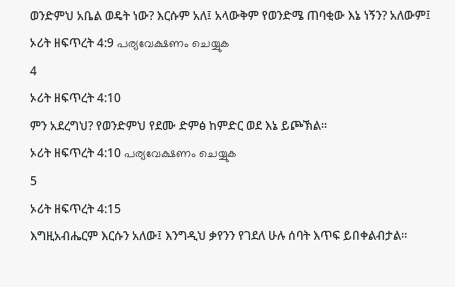ወንድምህ አቤል ወዴት ነው? እርሱም አለ፤ አላውቅም የወንድሜ ጠባቂው እኔ ነኝን? አለውም፤
ኦሪት ዘፍጥረት 4:9 പര്യവേക്ഷണം ചെയ്യുക
4
ኦሪት ዘፍጥረት 4:10
ምን አደረግህ? የወንድምህ የደሙ ድምፅ ከምድር ወደ እኔ ይጮኽል።
ኦሪት ዘፍጥረት 4:10 പര്യവേക്ഷണം ചെയ്യുക
5
ኦሪት ዘፍጥረት 4:15
እግዚአብሔርም እርሱን አለው፤ እንግዲህ ቃየንን የገደለ ሁሉ ሰባት እጥፍ ይበቀልብታል።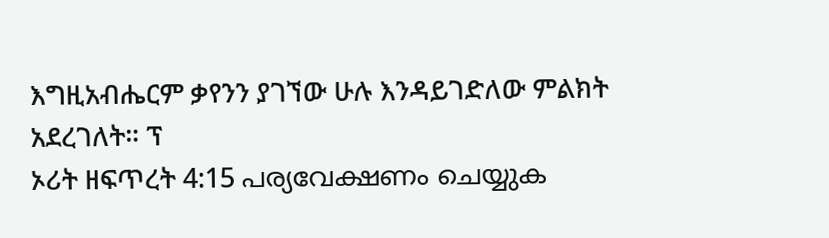እግዚአብሔርም ቃየንን ያገኘው ሁሉ እንዳይገድለው ምልክት አደረገለት። ፕ
ኦሪት ዘፍጥረት 4:15 പര്യവേക്ഷണം ചെയ്യുക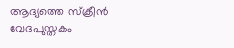ആദ്യത്തെ സ്ക്രീൻ
വേദപുസ്തകം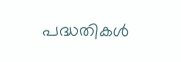പദ്ധതികൾ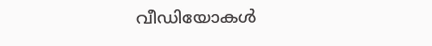വീഡിയോകൾ